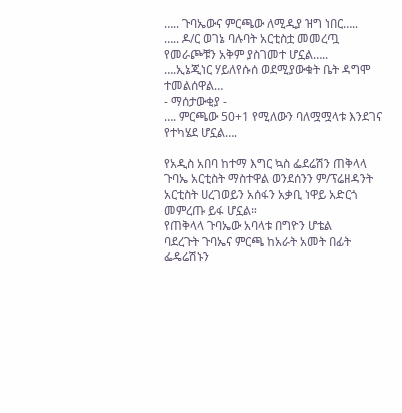….. ጉባኤውና ምርጫው ለሚዲያ ዝግ ነበር…..
….. ዶ/ር ወገኔ ባሉባት አርቲስቷ መመረጧ
የመራጮቹን አቅም ያስገመተ ሆኗል…..
….ኢኔጂነር ሃይለየሱሰ ወደሚያውቁት ቤት ዳግሞ ተመልሰዋል…
- ማሰታውቂያ -
…. ምርጫው 50+1 የሚለውን ባለሟሟላቱ እንደገና የተካሄደ ሆኗል….

የአዲስ አበባ ከተማ እግር ኳስ ፌደሬሽን ጠቅላላ ጉባኤ አርቲስት ማስተዋል ወንደሰንን ም/ፕሬዘዳንት አርቲስት ሀረገወይን አሰፋን አቃቢ ነዋይ አድርጎ መምረጡ ይፋ ሆኗል።
የጠቅላላ ጉባኤው አባላቱ በግዮን ሆቴል
ባደረጉት ጉባኤና ምርጫ ከአራት አመት በፊት ፌዴሬሽኑን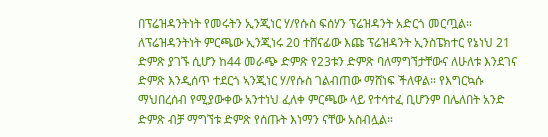በፕሬዝዳንትነት የመሩትን ኢንጂነር ሃ/የሱስ ፍሰሃን ፕሬዝዳንት አድርጎ መርጧል። ለፕሬዝዳንትነት ምርጫው ኢንጂነሩ 20 ተሸናፊው እጩ ፕሬዝዳንት ኢንስፔክተር የኔነህ 21 ድምጽ ያገኙ ሲሆን ከ44 መራጭ ድምጽ የ23ቱን ድምጽ ባለማግኘታቸውና ለሁለቱ እንደገና ድምጽ እንዲሰጥ ተደርጎ ኣንጂነር ሃ/የሱስ ገልብጠው ማሸነፍ ችለዋል። የእግርኳሱ ማህበረሰብ የሚያውቀው አንተነህ ፈለቀ ምርጫው ላይ የተሳተፈ ቢሆንም በሌለበት አንድ ድምጽ ብቻ ማግኘቱ ድምጽ የሰጡት እነማን ናቸው አስብሏል።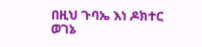በዚህ ጉባኤ እነ ዶክተር ወገኔ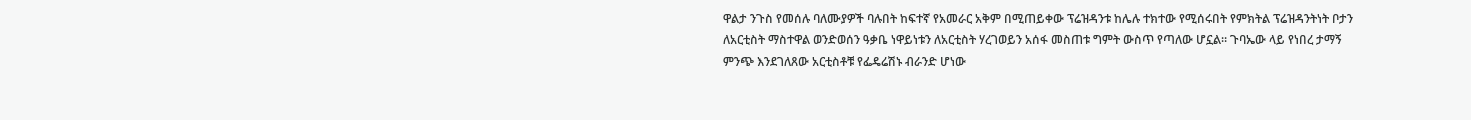ዋልታ ንጉስ የመሰሉ ባለሙያዎች ባሉበት ከፍተኛ የአመራር አቅም በሚጠይቀው ፕሬዝዳንቱ ከሌሉ ተክተው የሚሰሩበት የምክትል ፕሬዝዳንትነት ቦታን ለአርቲስት ማስተዋል ወንድወሰን ዓቃቤ ነዋይነቱን ለአርቲስት ሃረገወይን አሰፋ መስጠቱ ግምት ውስጥ የጣለው ሆኗል። ጉባኤው ላይ የነበረ ታማኝ ምንጭ እንደገለጸው አርቲስቶቹ የፌዴሬሽኑ ብራንድ ሆነው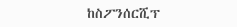ከስፖንሰርሺፕ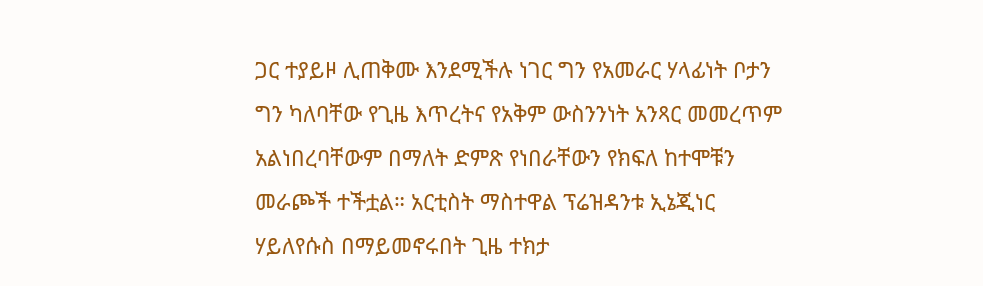ጋር ተያይዞ ሊጠቅሙ እንደሚችሉ ነገር ግን የአመራር ሃላፊነት ቦታን ግን ካለባቸው የጊዜ እጥረትና የአቅም ውስንንነት አንጻር መመረጥም አልነበረባቸውም በማለት ድምጽ የነበራቸውን የክፍለ ከተሞቹን መራጮች ተችቷል። አርቲስት ማስተዋል ፕሬዝዳንቱ ኢኔጂነር ሃይለየሱስ በማይመኖሩበት ጊዜ ተክታ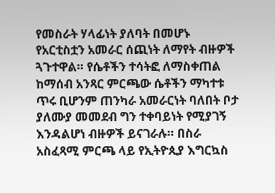የመስራት ሃላፊነት ያለባት በመሆኑ የአርቲስቷን አመራር ሰጪነት ለማየት ብዙዎች ጓጉተዋል። የሴቶችን ተሳትፎ ለማስቀጠል ከማሰብ አንጻር ምርጫው ሴቶችን ማካተቱ ጥሩ ቢሆንም ጠንካራ አመራርነት ባለበት ቦታ ያለሙያ መመደብ ግን ተቀባይነት የሚያገኝ እንዳልሆነ ብዙዎች ይናገራሉ። በስራ አስፈጻሚ ምርጫ ላይ የኢትዮጲያ እግርኳስ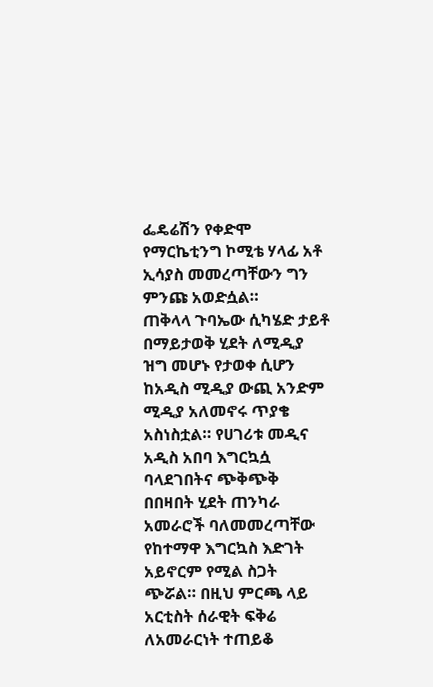ፌዴሬሽን የቀድሞ የማርኬቲንግ ኮሚቴ ሃላፊ አቶ ኢሳያስ መመረጣቸውን ግን ምንጩ አወድሷል።
ጠቅላላ ጉባኤው ሲካሄድ ታይቶ በማይታወቅ ሂደት ለሚዲያ ዝግ መሆኑ የታወቀ ሲሆን ከአዲስ ሚዲያ ውጪ አንድም ሚዲያ አለመኖሩ ጥያቄ አስነስቷል። የሀገሪቱ መዲና አዲስ አበባ እግርኳሷ ባላደገበትና ጭቅጭቅ በበዛበት ሂደት ጠንካራ አመራሮች ባለመመረጣቸው የከተማዋ እግርኳስ እድገት አይኖርም የሚል ስጋት ጭሯል። በዚህ ምርጫ ላይ አርቲስት ሰራዊት ፍቅሬ ለአመራርነት ተጠይቆ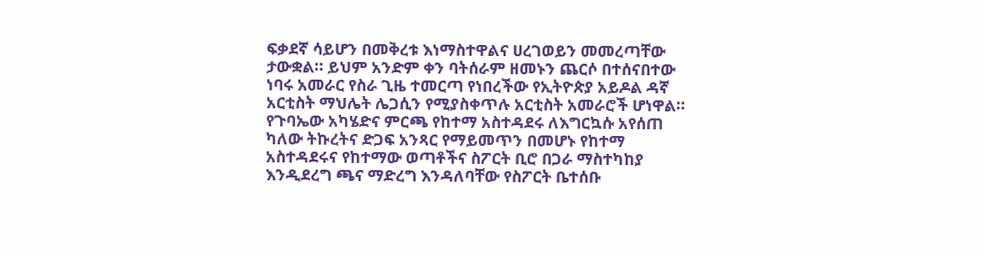ፍቃደኛ ሳይሆን በመቅረቱ እነማስተዋልና ሀረገወይን መመረጣቸው ታውቋል። ይህም አንድም ቀን ባትሰራም ዘመኑን ጨርሶ በተሰናበተው ነባሩ አመራር የስራ ጊዜ ተመርጣ የነበረችው የኢትዮጵያ አይዶል ዳኛ አርቲስት ማህሌት ሌጋሲን የሚያስቀጥሉ አርቲስት አመራሮች ሆነዋል።
የጉባኤው አካሄድና ምርጫ የከተማ አስተዳደሩ ለእግርኳሱ አየሰጠ ካለው ትኩረትና ድጋፍ አንጻር የማይመጥን በመሆኑ የከተማ አስተዳደሩና የከተማው ወጣቶችና ስፖርት ቢሮ በጋራ ማስተካከያ እንዲደረግ ጫና ማድረግ እንዳለባቸው የስፖርት ቤተሰቡ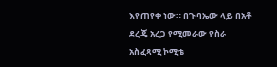እየጠየቀ ነው። በጉባኤው ላይ በአቶ ደረጄ አረጋ የሚመራው የስራ አስፈጻሚ ኮሚቴ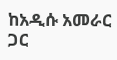ከአዲሱ አመራር ጋር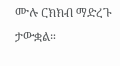ሙሉ ርክክብ ማድረጉ ታውቋል።